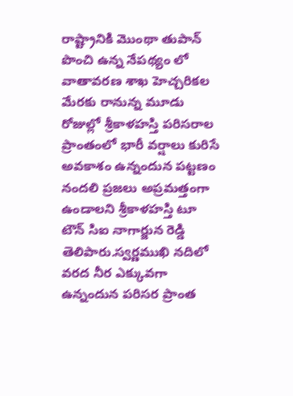రాష్ట్రానికి మొంథా తుపాన్ పొంచి ఉన్న నేపథ్యం లో వాతావరణ శాఖ హెచ్చరికల మేరకు రానున్న మూడు రోజుల్లో శ్రీకాళహస్తి పరిసరాల ప్రాంతంలో భారీ వర్షాలు కురిసే అవకాశం ఉన్నందున పట్టణం నందలి ప్రజలు అప్రమత్తంగా ఉండాలని శ్రీకాళహస్తి టూ టౌన్ సిఐ నాగార్జున రెడ్డి తెలిపారు.స్వర్ణముఖి నదిలో వరద నీర ఎక్కువగా ఉన్నందున పరిసర ప్రాంత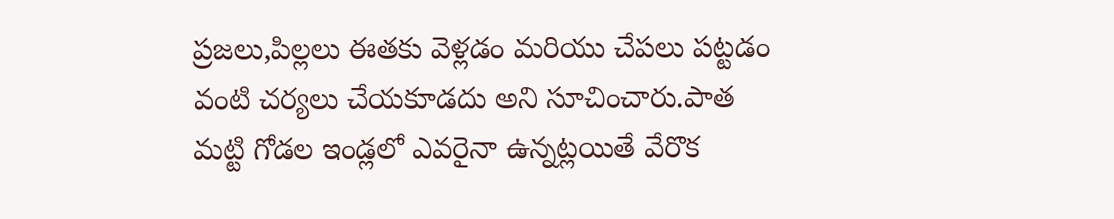ప్రజలు,పిల్లలు ఈతకు వెళ్లడం మరియు చేపలు పట్టడం వంటి చర్యలు చేయకూడదు అని సూచించారు.పాత మట్టి గోడల ఇండ్లలో ఎవరైనా ఉన్నట్లయితే వేరొక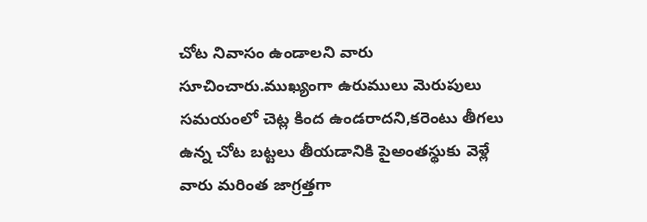చోట నివాసం ఉండాలని వారు సూచించారు.ముఖ్యంగా ఉరుములు మెరుపులు సమయంలో చెట్ల కింద ఉండరాదని,కరెంటు తీగలు ఉన్న చోట బట్టలు తీయడానికి పైఅంతస్థుకు వెళ్లే వారు మరింత జాగ్రత్తగా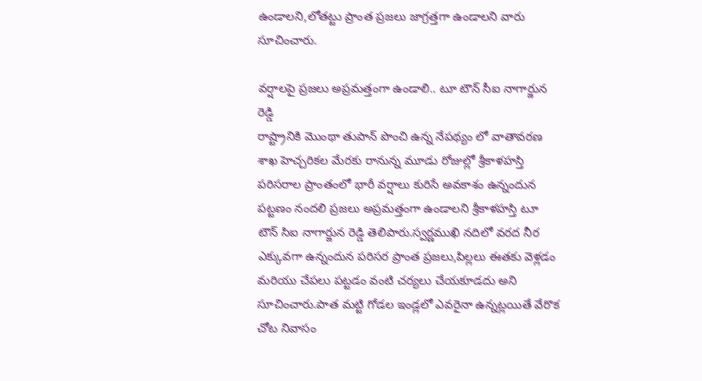ఉండాలని,లోతట్టు ప్రాంత ప్రజలు జాగ్రత్తగా ఉండాలని వారు సూచించారు.

వర్షాలపై ప్రజలు అప్రమత్తంగా ఉండాలి.. టూ టౌన్ సీఐ నాగార్జున రెడ్డి
రాష్ట్రానికి మొంథా తుపాన్ పొంచి ఉన్న నేపథ్యం లో వాతావరణ శాఖ హెచ్చరికల మేరకు రానున్న మూడు రోజుల్లో శ్రీకాళహస్తి పరిసరాల ప్రాంతంలో భారీ వర్షాలు కురిసే అవకాశం ఉన్నందున పట్టణం నందలి ప్రజలు అప్రమత్తంగా ఉండాలని శ్రీకాళహస్తి టూ టౌన్ సిఐ నాగార్జున రెడ్డి తెలిపారు.స్వర్ణముఖి నదిలో వరద నీర ఎక్కువగా ఉన్నందున పరిసర ప్రాంత ప్రజలు,పిల్లలు ఈతకు వెళ్లడం మరియు చేపలు పట్టడం వంటి చర్యలు చేయకూడదు అని సూచించారు.పాత మట్టి గోడల ఇండ్లలో ఎవరైనా ఉన్నట్లయితే వేరొక చోట నివాసం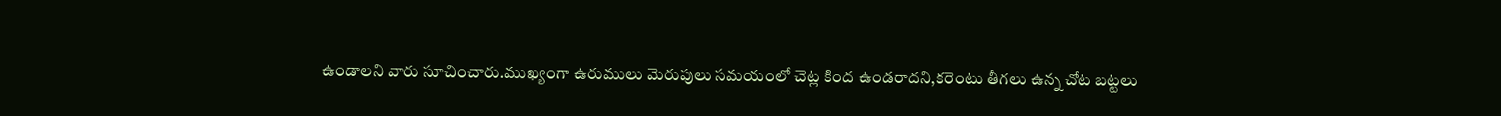ఉండాలని వారు సూచించారు.ముఖ్యంగా ఉరుములు మెరుపులు సమయంలో చెట్ల కింద ఉండరాదని,కరెంటు తీగలు ఉన్న చోట బట్టలు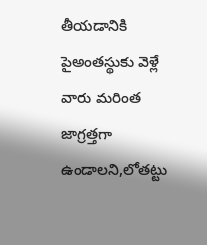తీయడానికి పైఅంతస్థుకు వెళ్లే వారు మరింత జాగ్రత్తగా ఉండాలని,లోతట్టు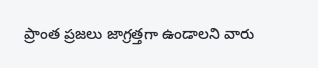ప్రాంత ప్రజలు జాగ్రత్తగా ఉండాలని వారు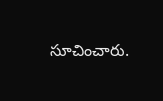సూచించారు.